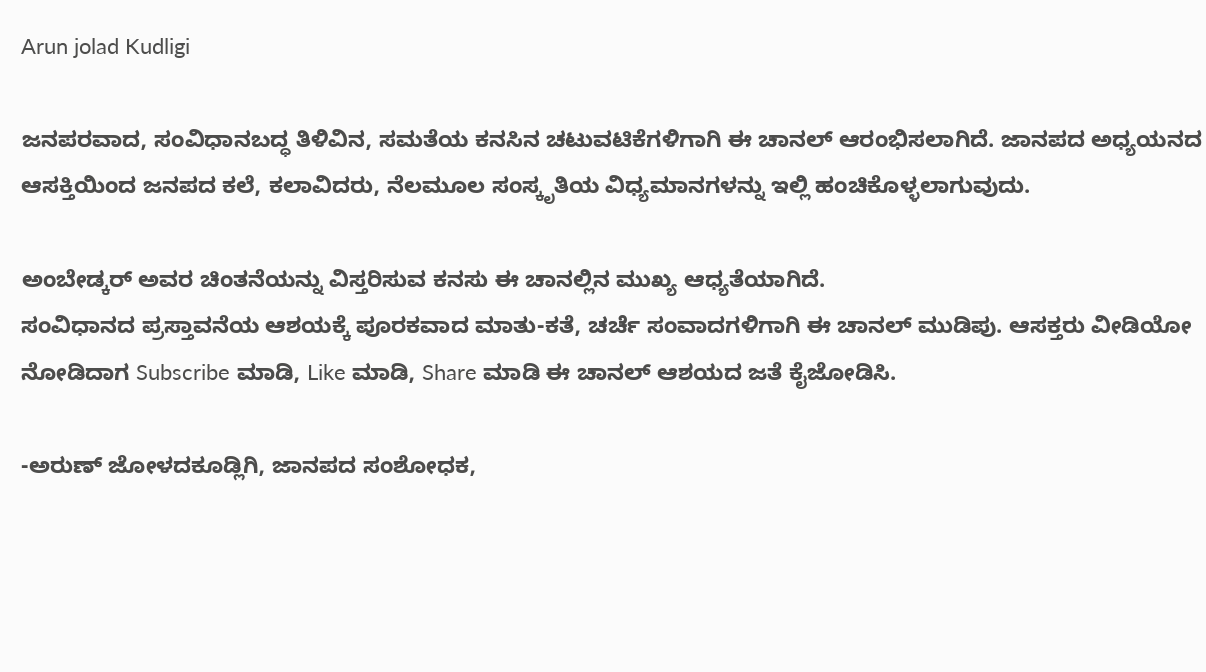Arun jolad Kudligi

ಜನಪರವಾದ, ಸಂವಿಧಾನಬದ್ಧ ತಿಳಿವಿನ, ಸಮತೆಯ ಕನಸಿನ ಚಟುವಟಿಕೆಗಳಿಗಾಗಿ ಈ ಚಾನಲ್ ಆರಂಭಿಸಲಾಗಿದೆ. ಜಾನಪದ ಅಧ್ಯಯನದ ಆಸಕ್ತಿಯಿಂದ ಜನಪದ ಕಲೆ, ಕಲಾವಿದರು, ನೆಲಮೂಲ ಸಂಸ್ಕೃತಿಯ ವಿಧ್ಯಮಾನಗಳನ್ನು ಇಲ್ಲಿ ಹಂಚಿಕೊಳ್ಳಲಾಗುವುದು.

ಅಂಬೇಡ್ಕರ್ ಅವರ ಚಿಂತನೆಯನ್ನು ವಿಸ್ತರಿಸುವ ಕನಸು ಈ ಚಾನಲ್ಲಿನ ಮುಖ್ಯ ಆಧ್ಯತೆಯಾಗಿದೆ.
ಸಂವಿಧಾನದ ಪ್ರಸ್ತಾವನೆಯ ಆಶಯಕ್ಕೆ ಪೂರಕವಾದ ಮಾತು-ಕತೆ, ಚರ್ಚೆ ಸಂವಾದಗಳಿಗಾಗಿ ಈ ಚಾನಲ್ ಮುಡಿಪು. ಆಸಕ್ತರು ವೀಡಿಯೋ ನೋಡಿದಾಗ Subscribe ಮಾಡಿ, Like ಮಾಡಿ, Share ಮಾಡಿ ಈ ಚಾನಲ್ ಆಶಯದ ಜತೆ ಕೈಜೋಡಿಸಿ.

-ಅರುಣ್ ಜೋಳದಕೂಡ್ಲಿಗಿ, ಜಾನಪದ ಸಂಶೋಧಕ,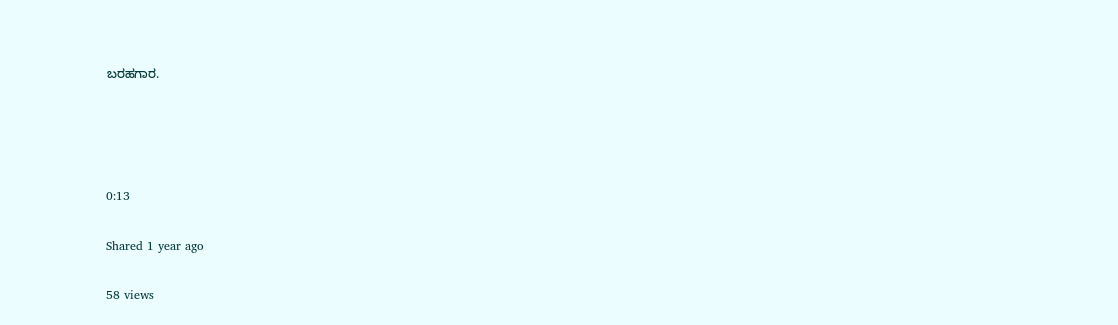ಬರಹಗಾರ.




0:13

Shared 1 year ago

58 views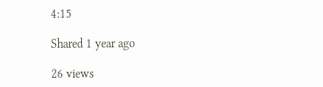4:15

Shared 1 year ago

26 views